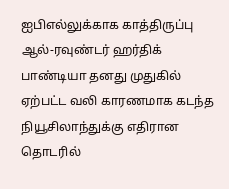ஐபிஎல்லுக்காக காத்திருப்பு
ஆல்-ரவுண்டர் ஹர்திக் பாண்டியா தனது முதுகில் ஏற்பட்ட வலி காரணமாக கடந்த நியூசிலாந்துக்கு எதிரான தொடரில்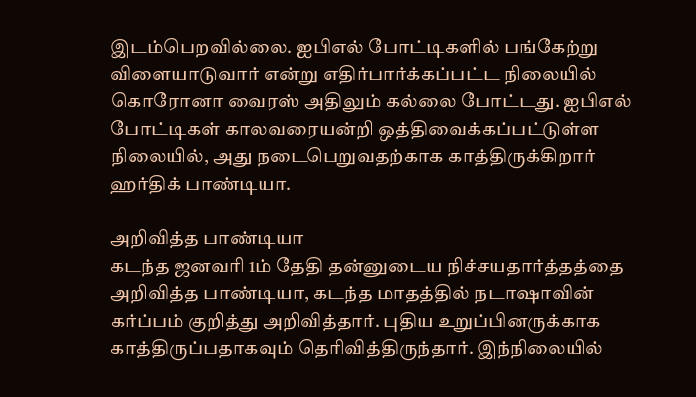இடம்பெறவில்லை. ஐபிஎல் போட்டிகளில் பங்கேற்று விளையாடுவார் என்று எதிர்பார்க்கப்பட்ட நிலையில் கொரோனா வைரஸ் அதிலும் கல்லை போட்டது. ஐபிஎல் போட்டிகள் காலவரையன்றி ஒத்திவைக்கப்பட்டுள்ள நிலையில், அது நடைபெறுவதற்காக காத்திருக்கிறார் ஹர்திக் பாண்டியா.

அறிவித்த பாண்டியா
கடந்த ஜனவரி 1ம் தேதி தன்னுடைய நிச்சயதார்த்தத்தை அறிவித்த பாண்டியா, கடந்த மாதத்தில் நடாஷாவின் கர்ப்பம் குறித்து அறிவித்தார். புதிய உறுப்பினருக்காக காத்திருப்பதாகவும் தெரிவித்திருந்தார். இந்நிலையில்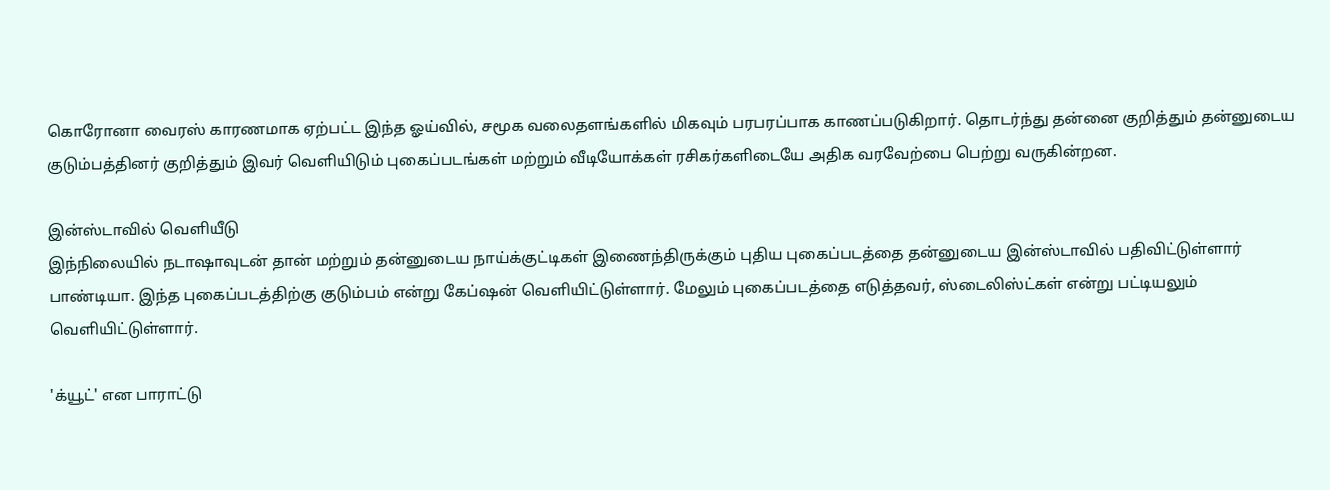கொரோனா வைரஸ் காரணமாக ஏற்பட்ட இந்த ஓய்வில், சமூக வலைதளங்களில் மிகவும் பரபரப்பாக காணப்படுகிறார். தொடர்ந்து தன்னை குறித்தும் தன்னுடைய குடும்பத்தினர் குறித்தும் இவர் வெளியிடும் புகைப்படங்கள் மற்றும் வீடியோக்கள் ரசிகர்களிடையே அதிக வரவேற்பை பெற்று வருகின்றன.

இன்ஸ்டாவில் வெளியீடு
இந்நிலையில் நடாஷாவுடன் தான் மற்றும் தன்னுடைய நாய்க்குட்டிகள் இணைந்திருக்கும் புதிய புகைப்படத்தை தன்னுடைய இன்ஸ்டாவில் பதிவிட்டுள்ளார் பாண்டியா. இந்த புகைப்படத்திற்கு குடும்பம் என்று கேப்ஷன் வெளியிட்டுள்ளார். மேலும் புகைப்படத்தை எடுத்தவர், ஸ்டைலிஸ்ட்கள் என்று பட்டியலும் வெளியிட்டுள்ளார்.

'க்யூட்' என பாராட்டு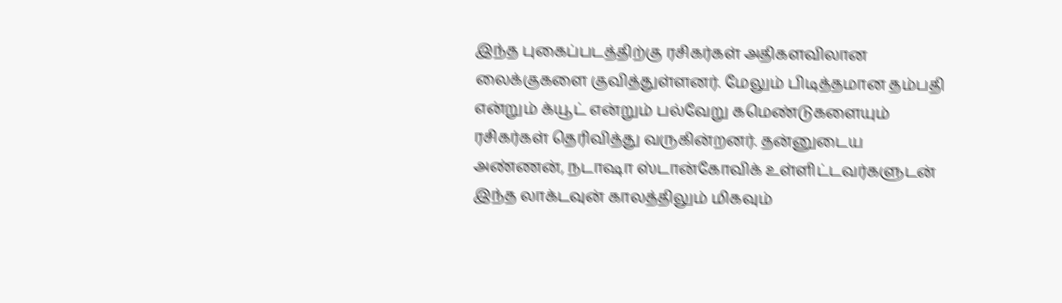இந்த புகைப்படத்திற்கு ரசிகர்கள் அதிகளவிலான லைக்குகளை குவித்துள்ளனர். மேலும் பிடித்தமான தம்பதி என்றும் க்யூட் என்றும் பல்வேறு கமெண்டுகளையும் ரசிகர்கள் தெரிவித்து வருகின்றனர். தன்னுடைய அண்ணன், நடாஷா ஸ்டான்கோவிக் உள்ளிட்டவர்களுடன் இந்த லாக்டவுன் காலத்திலும் மிகவும்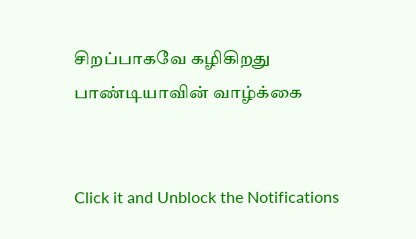சிறப்பாகவே கழிகிறது பாண்டியாவின் வாழ்க்கை


Click it and Unblock the Notifications